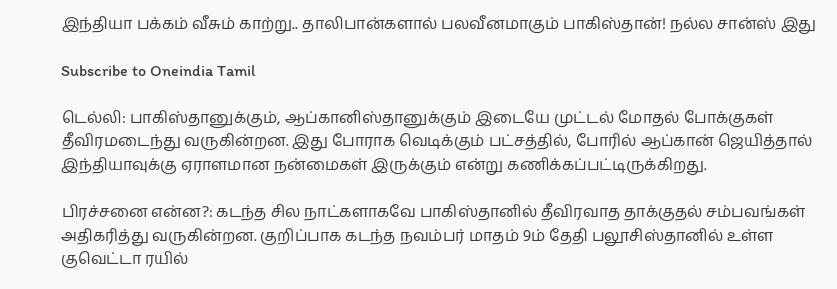இந்தியா பக்கம் வீசும் காற்று.. தாலிபான்களால் பலவீனமாகும் பாகிஸ்தான்! நல்ல சான்ஸ் இது

Subscribe to Oneindia Tamil

டெல்லி: பாகிஸ்தானுக்கும், ஆப்கானிஸ்தானுக்கும் இடையே முட்டல் மோதல் போக்குகள் தீவிரமடைந்து வருகின்றன. இது போராக வெடிக்கும் பட்சத்தில், போரில் ஆப்கான் ஜெயித்தால் இந்தியாவுக்கு ஏராளமான நன்மைகள் இருக்கும் என்று கணிக்கப்பட்டிருக்கிறது.

பிரச்சனை என்ன?: கடந்த சில நாட்களாகவே பாகிஸ்தானில் தீவிரவாத தாக்குதல் சம்பவங்கள் அதிகரித்து வருகின்றன. குறிப்பாக கடந்த நவம்பர் மாதம் 9ம் தேதி பலூசிஸ்தானில் உள்ள குவெட்டா ரயில்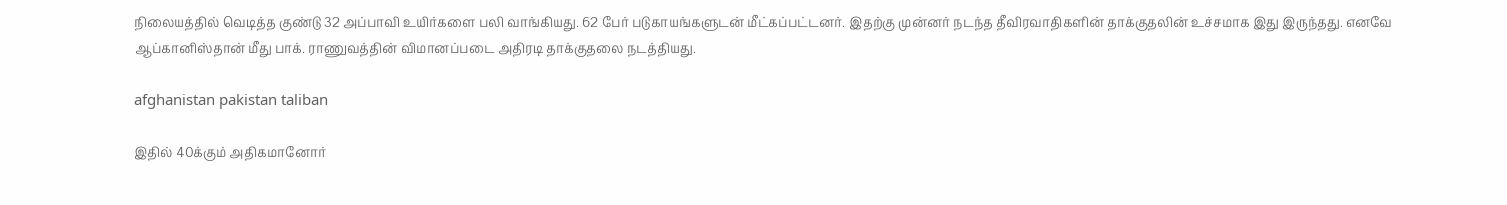நிலையத்தில் வெடித்த குண்டு 32 அப்பாவி உயிர்களை பலி வாங்கியது. 62 பேர் படுகாயங்களுடன் மீட்கப்பட்டனர். இதற்கு முன்னர் நடந்த தீவிரவாதிகளின் தாக்குதலின் உச்சமாக இது இருந்தது. எனவே ஆப்கானிஸ்தான் மீது பாக். ராணுவத்தின் விமானப்படை அதிரடி தாக்குதலை நடத்தியது.

afghanistan pakistan taliban

இதில் 40க்கும் அதிகமானோர்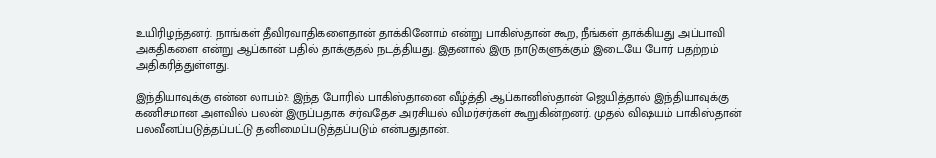உயிரிழந்தனர். நாங்கள் தீவிரவாதிகளைதான் தாக்கினோம் என்று பாகிஸ்தான் கூற, நீங்கள் தாக்கியது அப்பாவி அகதிகளை என்று ஆப்கான் பதில் தாக்குதல் நடத்தியது. இதனால் இரு நாடுகளுக்கும் இடையே போர் பதற்றம் அதிகரித்துள்ளது.

இந்தியாவுக்கு என்ன லாபம்?: இந்த போரில் பாகிஸ்தானை வீழ்த்தி ஆப்கானிஸ்தான் ஜெயித்தால் இந்தியாவுக்கு கணிசமான அளவில் பலன் இருப்பதாக சர்வதேச அரசியல் விமர்சர்கள் கூறுகின்றனர். முதல் விஷயம் பாகிஸ்தான் பலவீனப்படுத்தப்பட்டு தனிமைப்படுத்தப்படும் என்பதுதான்.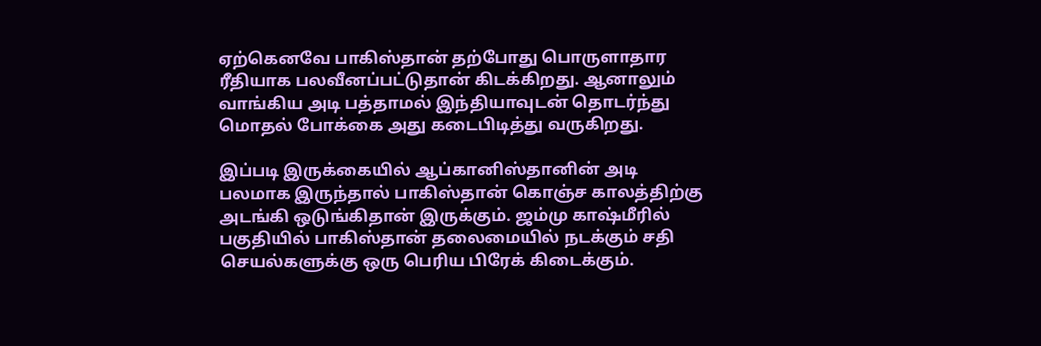ஏற்கெனவே பாகிஸ்தான் தற்போது பொருளாதார ரீதியாக பலவீனப்பட்டுதான் கிடக்கிறது. ஆனாலும் வாங்கிய அடி பத்தாமல் இந்தியாவுடன் தொடர்ந்து மொதல் போக்கை அது கடைபிடித்து வருகிறது.

இப்படி இருக்கையில் ஆப்கானிஸ்தானின் அடி பலமாக இருந்தால் பாகிஸ்தான் கொஞ்ச காலத்திற்கு அடங்கி ஒடுங்கிதான் இருக்கும். ஜம்மு காஷ்மீரில் பகுதியில் பாகிஸ்தான் தலைமையில் நடக்கும் சதி செயல்களுக்கு ஒரு பெரிய பிரேக் கிடைக்கும்.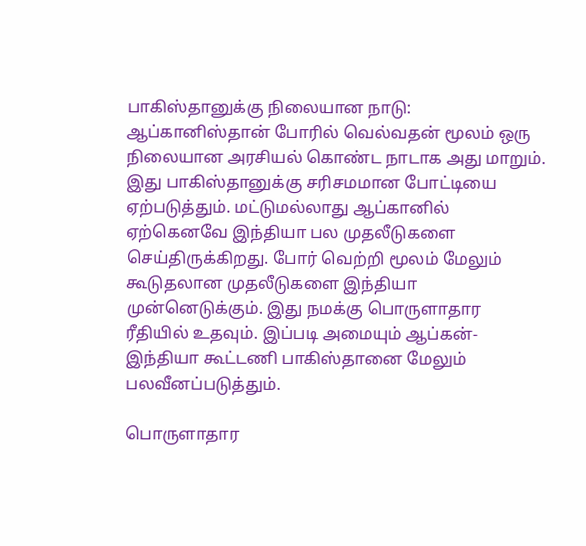பாகிஸ்தானுக்கு நிலையான நாடு: ஆப்கானிஸ்தான் போரில் வெல்வதன் மூலம் ஒரு நிலையான அரசியல் கொண்ட நாடாக அது மாறும். இது பாகிஸ்தானுக்கு சரிசமமான போட்டியை ஏற்படுத்தும். மட்டுமல்லாது ஆப்கானில் ஏற்கெனவே இந்தியா பல முதலீடுகளை செய்திருக்கிறது. போர் வெற்றி மூலம் மேலும் கூடுதலான முதலீடுகளை இந்தியா முன்னெடுக்கும். இது நமக்கு பொருளாதார ரீதியில் உதவும். இப்படி அமையும் ஆப்கன்-இந்தியா கூட்டணி பாகிஸ்தானை மேலும் பலவீனப்படுத்தும்.

பொருளாதார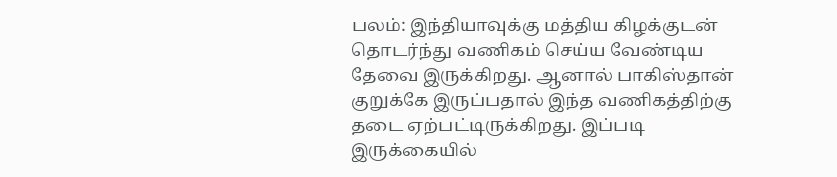பலம்: இந்தியாவுக்கு மத்திய கிழக்குடன் தொடர்ந்து வணிகம் செய்ய வேண்டிய தேவை இருக்கிறது. ஆனால் பாகிஸ்தான் குறுக்கே இருப்பதால் இந்த வணிகத்திற்கு தடை ஏற்பட்டிருக்கிறது. இப்படி இருக்கையில்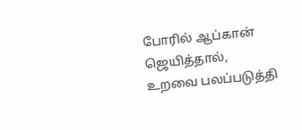போரில் ஆப்கான் ஜெயித்தால், உறவை பலப்படுத்தி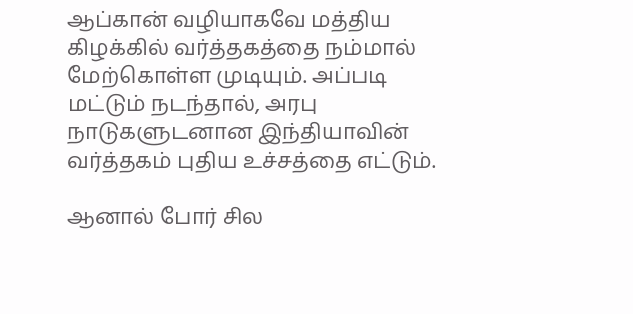ஆப்கான் வழியாகவே மத்திய கிழக்கில் வர்த்தகத்தை நம்மால் மேற்கொள்ள முடியும். அப்படி மட்டும் நடந்தால், அரபு நாடுகளுடனான இந்தியாவின் வர்த்தகம் புதிய உச்சத்தை எட்டும்.

ஆனால் போர் சில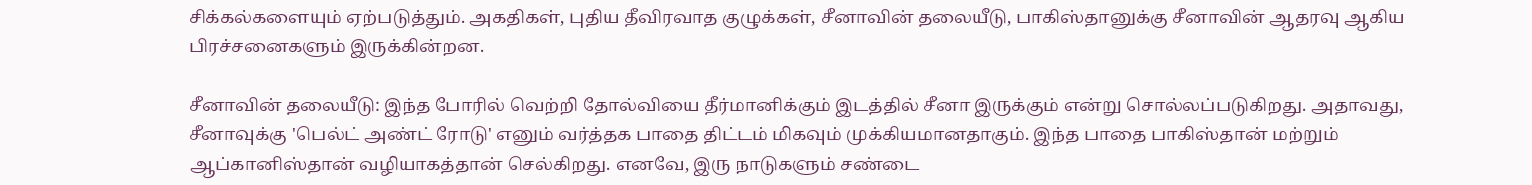சிக்கல்களையும் ஏற்படுத்தும். அகதிகள், புதிய தீவிரவாத குழுக்கள், சீனாவின் தலையீடு, பாகிஸ்தானுக்கு சீனாவின் ஆதரவு ஆகிய பிரச்சனைகளும் இருக்கின்றன.

சீனாவின் தலையீடு: இந்த போரில் வெற்றி தோல்வியை தீர்மானிக்கும் இடத்தில் சீனா இருக்கும் என்று சொல்லப்படுகிறது. அதாவது, சீனாவுக்கு 'பெல்ட் அண்ட் ரோடு' எனும் வர்த்தக பாதை திட்டம் மிகவும் முக்கியமானதாகும். இந்த பாதை பாகிஸ்தான் மற்றும் ஆப்கானிஸ்தான் வழியாகத்தான் செல்கிறது. எனவே, இரு நாடுகளும் சண்டை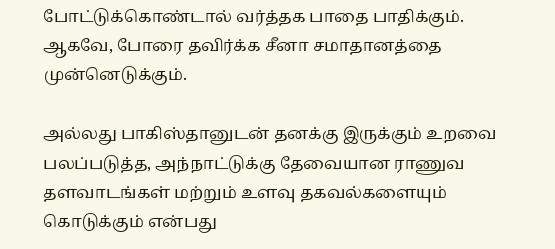போட்டுக்கொண்டால் வர்த்தக பாதை பாதிக்கும். ஆகவே, போரை தவிர்க்க சீனா சமாதானத்தை முன்னெடுக்கும்.

அல்லது பாகிஸ்தானுடன் தனக்கு இருக்கும் உறவை பலப்படுத்த, அந்நாட்டுக்கு தேவையான ராணுவ தளவாடங்கள் மற்றும் உளவு தகவல்களையும் கொடுக்கும் என்பது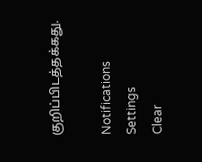குறிப்பிடத்தக்கது.

Notifications
Settings
Clear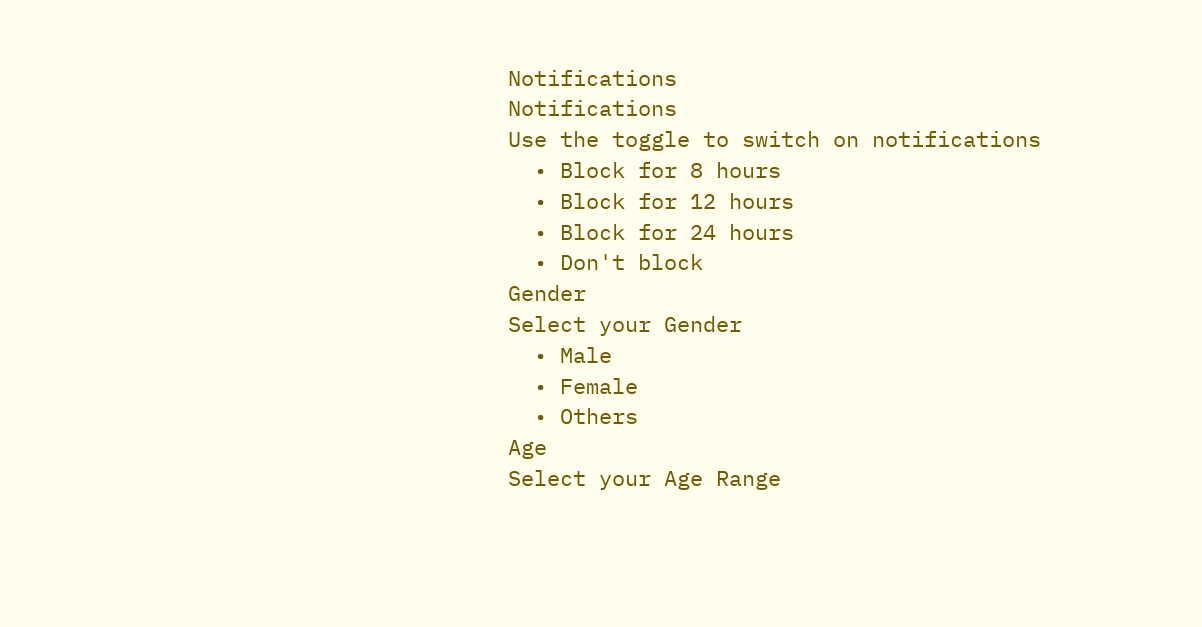Notifications
Notifications
Use the toggle to switch on notifications
  • Block for 8 hours
  • Block for 12 hours
  • Block for 24 hours
  • Don't block
Gender
Select your Gender
  • Male
  • Female
  • Others
Age
Select your Age Range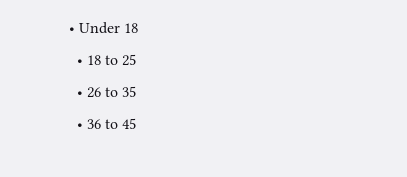• Under 18
  • 18 to 25
  • 26 to 35
  • 36 to 45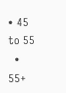• 45 to 55
  • 55+